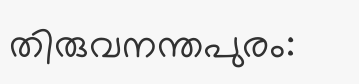തിരുവനന്തപുരം: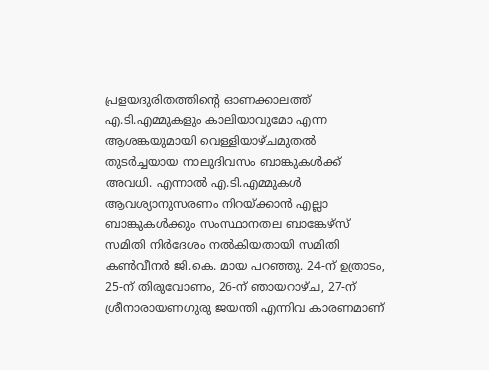പ്രളയദുരിതത്തിന്റെ ഓണക്കാലത്ത് എ.ടി.എമ്മുകളും കാലിയാവുമോ എന്ന ആശങ്കയുമായി വെള്ളിയാഴ്ചമുതൽ തുടർച്ചയായ നാലുദിവസം ബാങ്കുകൾക്ക് അവധി. എന്നാൽ എ.ടി.എമ്മുകൾ ആവശ്യാനുസരണം നിറയ്ക്കാൻ എല്ലാ ബാങ്കുകൾക്കും സംസ്ഥാനതല ബാങ്കേഴ്സ് സമിതി നിർദേശം നൽകിയതായി സമിതി കൺവീനർ ജി.കെ. മായ പറഞ്ഞു. 24-ന് ഉത്രാടം, 25-ന് തിരുവോണം, 26-ന് ഞായറാഴ്ച, 27-ന് ശ്രീനാരായണഗുരു ജയന്തി എന്നിവ കാരണമാണ്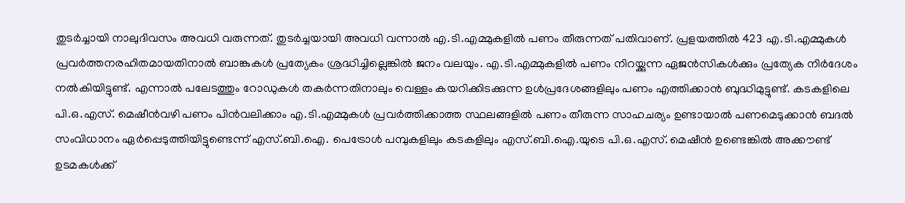തുടർച്ചായി നാലുദിവസം അവധി വരുന്നത്. തുടർച്ചയായി അവധി വന്നാൽ എ.ടി.എമ്മുകളിൽ പണം തീരുന്നത് പതിവാണ്. പ്രളയത്തിൽ 423 എ.ടി.എമ്മുകൾ പ്രവർത്തനരഹിതമായതിനാൽ ബാങ്കുകൾ പ്രത്യേകം ശ്രദ്ധിച്ചില്ലെങ്കിൽ ജനം വലയും. എ.ടി.എമ്മുകളിൽ പണം നിറയ്ക്കുന്ന ഏജൻസികൾക്കും പ്രത്യേക നിർദേശം നൽകിയിട്ടുണ്ട്. എന്നാൽ പലേടത്തും റോഡുകൾ തകർന്നതിനാലും വെള്ളം കയറിക്കിടക്കുന്ന ഉൾപ്രദേശങ്ങളിലും പണം എത്തിക്കാൻ ബുദ്ധിമുട്ടുണ്ട്. കടകളിലെ പി.ഒ.എസ്. മെഷീൻവഴി പണം പിൻവലിക്കാം എ.ടി.എമ്മുകൾ പ്രവർത്തിക്കാത്ത സ്ഥലങ്ങളിൽ പണം തീരുന്ന സാഹചര്യം ഉണ്ടായാൽ പണമെടുക്കാൻ ബദൽ സംവിധാനം ഏർപ്പെടുത്തിയിട്ടുണ്ടെന്ന് എസ്.ബി.ഐ. പെട്രോൾ പമ്പുകളിലും കടകളിലും എസ്.ബി.ഐ.യുടെ പി.ഒ.എസ്. മെഷീൻ ഉണ്ടെങ്കിൽ അക്കൗണ്ട് ഉടമകൾക്ക്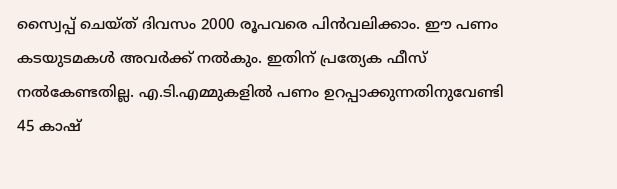സ്വൈപ്പ് ചെയ്ത് ദിവസം 2000 രൂപവരെ പിൻവലിക്കാം. ഈ പണം കടയുടമകൾ അവർക്ക് നൽകും. ഇതിന് പ്രത്യേക ഫീസ് നൽകേണ്ടതില്ല. എ.ടി.എമ്മുകളിൽ പണം ഉറപ്പാക്കുന്നതിനുവേണ്ടി 45 കാഷ്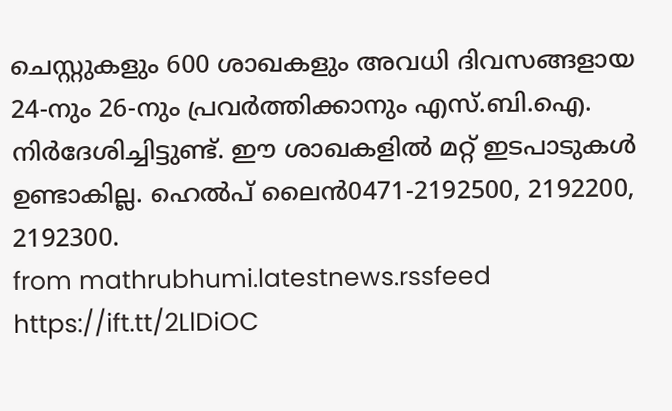ചെസ്റ്റുകളും 600 ശാഖകളും അവധി ദിവസങ്ങളായ 24-നും 26-നും പ്രവർത്തിക്കാനും എസ്.ബി.ഐ. നിർദേശിച്ചിട്ടുണ്ട്. ഈ ശാഖകളിൽ മറ്റ് ഇടപാടുകൾ ഉണ്ടാകില്ല. ഹെൽപ് ലൈൻ0471-2192500, 2192200, 2192300.
from mathrubhumi.latestnews.rssfeed https://ift.tt/2LlDiOC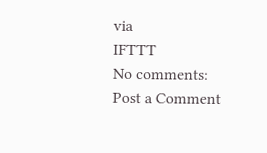via
IFTTT
No comments:
Post a Comment